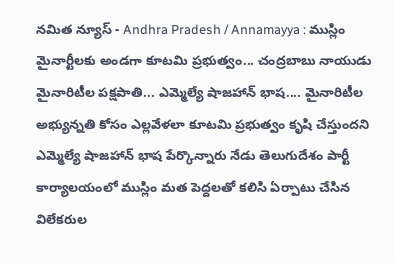నమిత న్యూస్ - Andhra Pradesh / Annamayya : ముస్లిం మైనార్టీలకు అండగా కూటమి ప్రభుత్వం... చంద్రబాబు నాయుడు మైనారిటీల పక్షపాతి... ఎమ్మెల్యే షాజహాన్ భాష.... మైనారిటీల అభ్యున్నతి కోసం ఎల్లవేళలా కూటమి ప్రభుత్వం కృషి చేస్తుందని ఎమ్మెల్యే షాజహాన్ భాష పేర్కొన్నారు నేడు తెలుగుదేశం పార్టీ కార్యాలయంలో ముస్లిం మత పెద్దలతో కలిసి ఏర్పాటు చేసిన విలేకరుల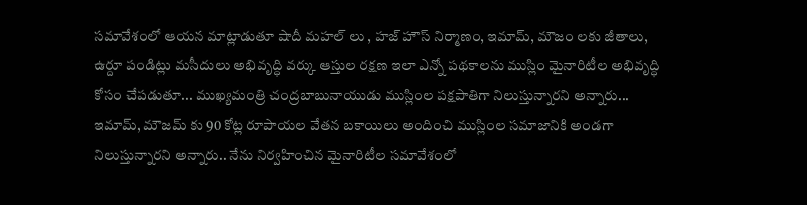సమావేశంలో ఆయన మాట్లాడుతూ షాదీ మహల్ లు , హజ్ హౌస్ నిర్మాణం, ఇమామ్, మౌజం లకు జీతాలు, ఉర్దూ పండిట్లు మసీదులు అభివృద్ధి వర్కు ఆస్తుల రక్షణ ఇలా ఎన్నో పథకాలను ముస్లిం మైనారిటీల అభివృద్ధి కోసం చేపడుతూ... ముఖ్యమంత్రి చంద్రబాబునాయుడు ముస్లింల పక్షపాతిగా నిలుస్తున్నారని అన్నారు... ఇమామ్, మౌజమ్ కు 90 కోట్ల రూపాయల వేతన బకాయిలు అందించి ముస్లింల సమాజానికి అండగా నిలుస్తున్నారని అన్నారు.. నేను నిర్వహించిన మైనారిటీల సమావేశంలో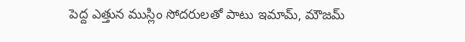పెద్ద ఎత్తున ముస్లిం సోదరులతో పాటు ఇమామ్, మౌజమ్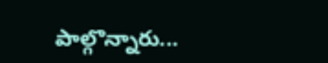పాల్గొన్నారు...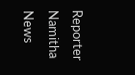Reporter
Namitha News